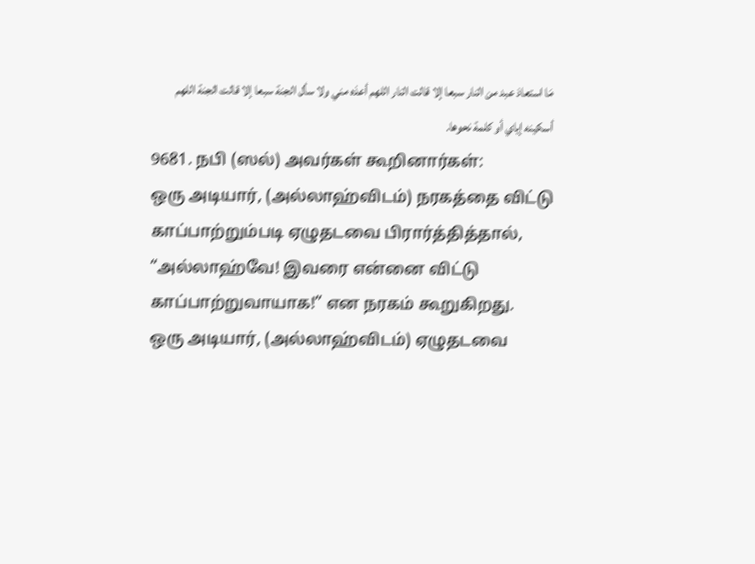مَا استعاذ عبد من النار سبعا إلا قالت النار اللهم أعذه مني ولا سأل الجنة سبعا إلا قالت الجنة اللهم أسكينه إياي أو كلمة نحوها.
9681. நபி (ஸல்) அவர்கள் கூறினார்கள்:
ஒரு அடியார், (அல்லாஹ்விடம்) நரகத்தை விட்டு காப்பாற்றும்படி ஏழுதடவை பிரார்த்தித்தால், “அல்லாஹ்வே! இவரை என்னை விட்டு காப்பாற்றுவாயாக!” என நரகம் கூறுகிறது.
ஒரு அடியார், (அல்லாஹ்விடம்) ஏழுதடவை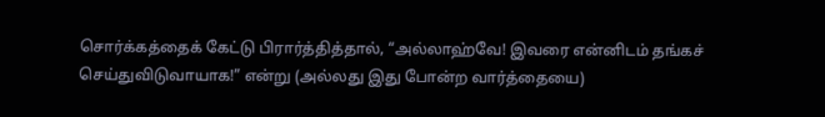சொர்க்கத்தைக் கேட்டு பிரார்த்தித்தால், “அல்லாஹ்வே! இவரை என்னிடம் தங்கச் செய்துவிடுவாயாக!” என்று (அல்லது இது போன்ற வார்த்தையை)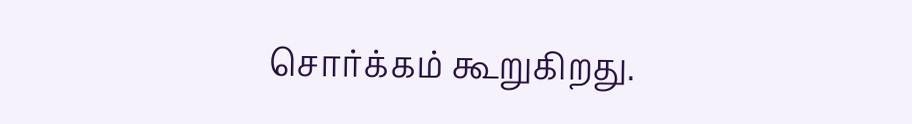சொர்க்கம் கூறுகிறது.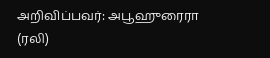அறிவிப்பவர்: அபூஹுரைரா (ரலி)